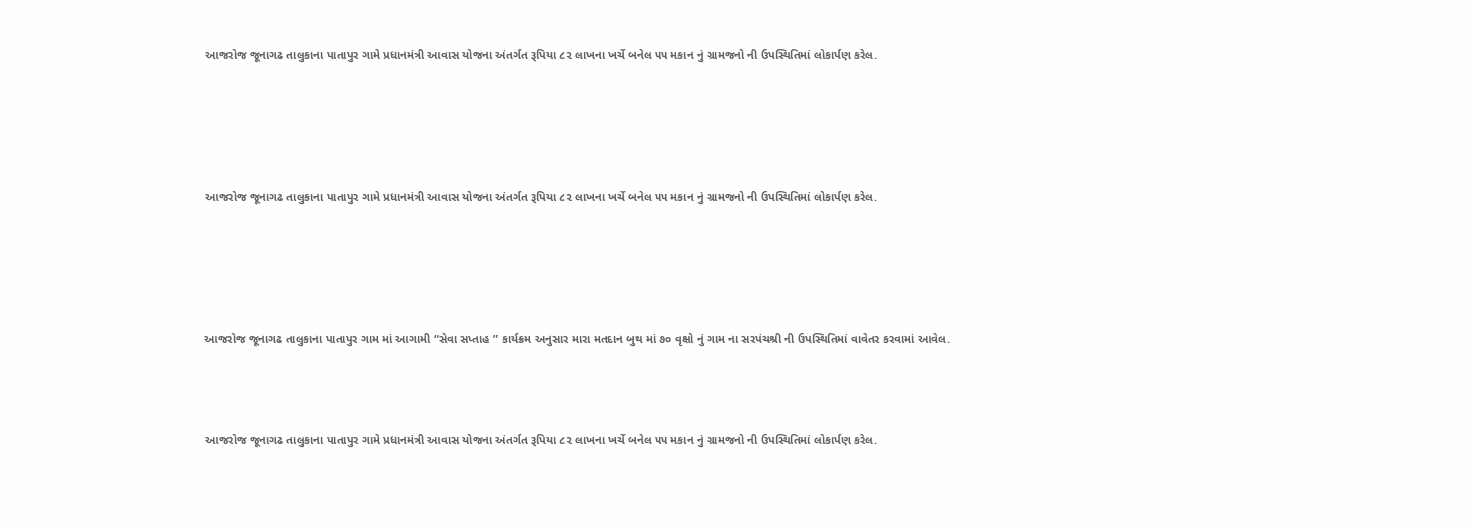આજરોજ જૂનાગઢ તાલુકાના પાતાપુર ગામે પ્રધાનમંત્રી આવાસ યોજના અંતર્ગત રૂપિયા ૮૨ લાખના ખર્ચે બનેલ ૫૫ મકાન નું ગ્રામજનો ની ઉપસ્થિતિમાં લોકાર્પણ કરેલ.






આજરોજ જૂનાગઢ તાલુકાના પાતાપુર ગામે પ્રધાનમંત્રી આવાસ યોજના અંતર્ગત રૂપિયા ૮૨ લાખના ખર્ચે બનેલ ૫૫ મકાન નું ગ્રામજનો ની ઉપસ્થિતિમાં લોકાર્પણ કરેલ.






આજરોજ જૂનાગઢ તાલુકાના પાતાપુર ગામ માં આગામી “સેવા સપ્તાહ ” કાર્યક્રમ અનુસાર મારા મતદાન બુથ માં ૭૦ વૃક્ષો નું ગામ ના સરપંચશ્રી ની ઉપસ્થિતિમાં વાવેતર કરવામાં આવેલ.




આજરોજ જૂનાગઢ તાલુકાના પાતાપુર ગામે પ્રધાનમંત્રી આવાસ યોજના અંતર્ગત રૂપિયા ૮૨ લાખના ખર્ચે બનેલ ૫૫ મકાન નું ગ્રામજનો ની ઉપસ્થિતિમાં લોકાર્પણ કરેલ.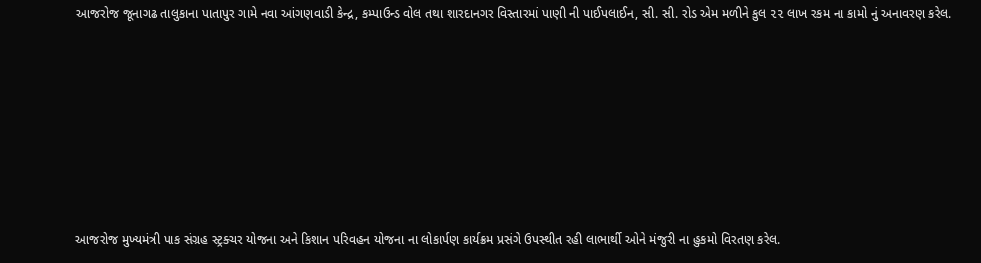આજરોજ જૂનાગઢ તાલુકાના પાતાપુર ગામે નવા આંગણવાડી કેન્દ્ર, કમ્પાઉન્ડ વોલ તથા શારદાનગર વિસ્તારમાં પાણી ની પાઈપલાઈન, સી. સી. રોડ એમ મળીને કુલ ૨૨ લાખ રકમ ના કામો નું અનાવરણ કરેલ.








આજરોજ મુખ્યમંત્રી પાક સંગ્રહ સ્ટ્રક્ચર યોજના અને કિશાન પરિવહન યોજના ના લોકાર્પણ કાર્યક્રમ પ્રસંગે ઉપસ્થીત રહી લાભાર્થી ઓને મંજુરી ના હુકમો વિરતણ કરેલ.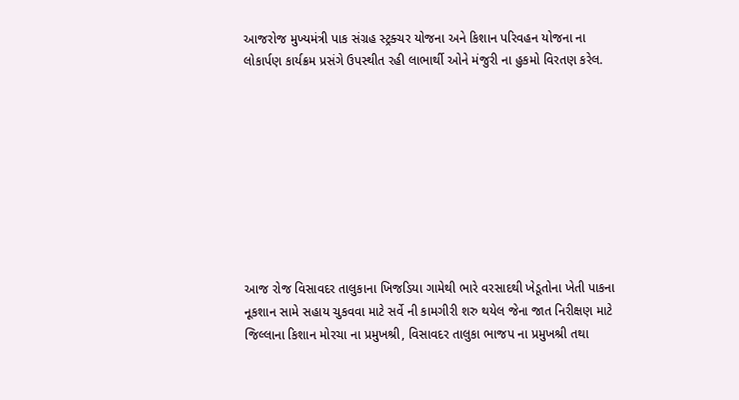આજરોજ મુખ્યમંત્રી પાક સંગ્રહ સ્ટ્રક્ચર યોજના અને કિશાન પરિવહન યોજના ના લોકાર્પણ કાર્યક્રમ પ્રસંગે ઉપસ્થીત રહી લાભાર્થી ઓને મંજુરી ના હુકમો વિરતણ કરેલ.









આજ રોજ વિસાવદર તાલુકાના ખિજડિયા ગામેથી ભારે વરસાદથી ખેડૂતોના ખેતી પાકના નૂકશાન સામે સહાય ચુકવવા માટે સર્વે ની કામગીરી શરુ થયેલ જેના જાત નિરીક્ષણ માટે જિલ્લાના કિશાન મોરચા ના પ્રમુખશ્રી, વિસાવદર તાલુકા ભાજપ ના પ્રમુખશ્રી તથા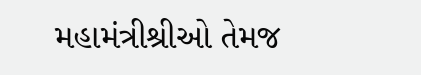મહામંત્રીશ્રીઓ તેમજ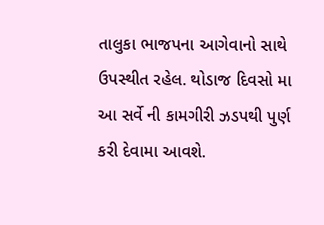તાલુકા ભાજપના આગેવાનો સાથે ઉપસ્થીત રહેલ. થોડાજ દિવસો મા આ સર્વે ની કામગીરી ઝડપથી પુર્ણ કરી દેવામા આવશે.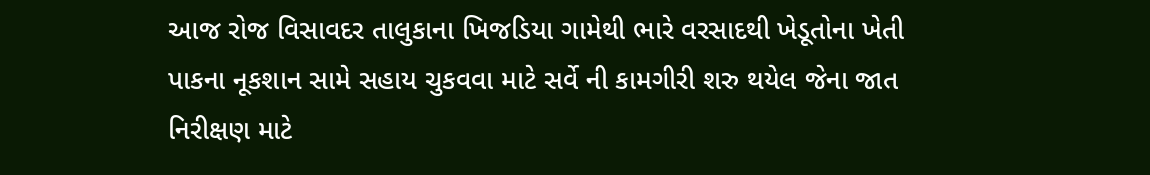આજ રોજ વિસાવદર તાલુકાના ખિજડિયા ગામેથી ભારે વરસાદથી ખેડૂતોના ખેતી પાકના નૂકશાન સામે સહાય ચુકવવા માટે સર્વે ની કામગીરી શરુ થયેલ જેના જાત નિરીક્ષણ માટે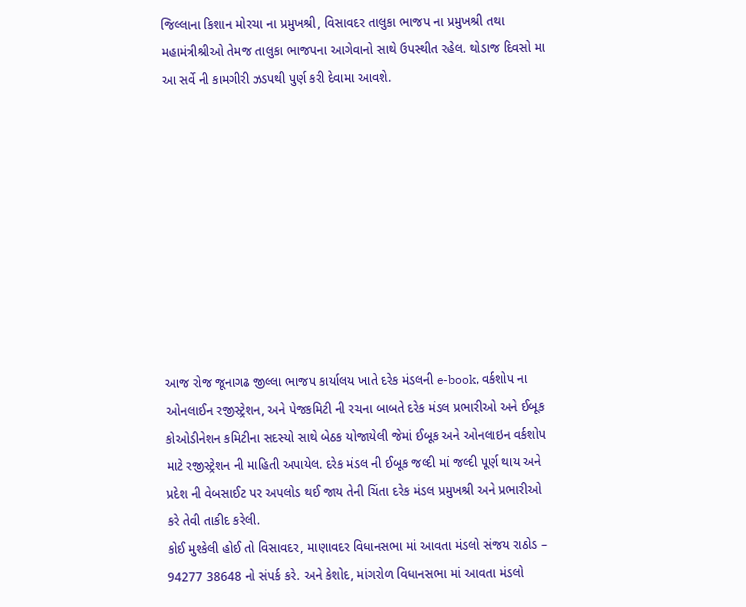જિલ્લાના કિશાન મોરચા ના પ્રમુખશ્રી, વિસાવદર તાલુકા ભાજપ ના પ્રમુખશ્રી તથા મહામંત્રીશ્રીઓ તેમજ તાલુકા ભાજપના આગેવાનો સાથે ઉપસ્થીત રહેલ. થોડાજ દિવસો મા આ સર્વે ની કામગીરી ઝડપથી પુર્ણ કરી દેવામા આવશે.










આજ રોજ જૂનાગઢ જીલ્લા ભાજપ કાર્યાલય ખાતે દરેક મંડલની e-book, વર્કશોપ ના ઓનલાઈન રજીસ્ટ્રેશન, અને પેજકમિટી ની રચના બાબતે દરેક મંડલ પ્રભારીઓ અને ઈબૂક કોઓડીનેશન કમિટીના સદસ્યો સાથે બેઠક યોજાયેલી જેમાં ઈબૂક અને ઓનલાઇન વર્કશોપ માટે રજીસ્ટ્રેશન ની માહિતી અપાયેલ. દરેક મંડલ ની ઈબૂક જલ્દી માં જલ્દી પૂર્ણ થાય અને પ્રદેશ ની વેબસાઈટ પર અપલોડ થઈ જાય તેની ચિંતા દરેક મંડલ પ્રમુખશ્રી અને પ્રભારીઓ કરે તેવી તાકીદ કરેલી.
કોઈ મુશ્કેલી હોઈ તો વિસાવદર, માણાવદર વિધાનસભા માં આવતા મંડલો સંજય રાઠોડ – 94277 38648 નો સંપર્ક કરે. અને કેશોદ, માંગરોળ વિધાનસભા માં આવતા મંડલો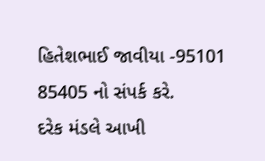હિતેશભાઈ જાવીયા -95101 85405 નો સંપર્ક કરે.
દરેક મંડલે આખી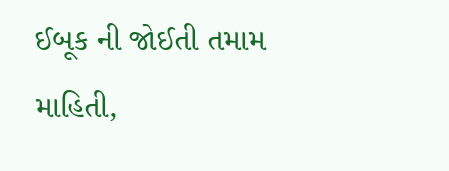ઈબૂક ની જોઈતી તમામ માહિતી,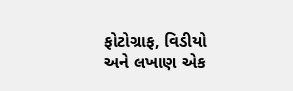ફોટોગ્રાફ, વિડીયો અને લખાણ એક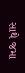સાથે જમા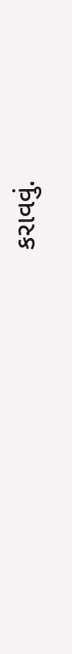કરાવવું.